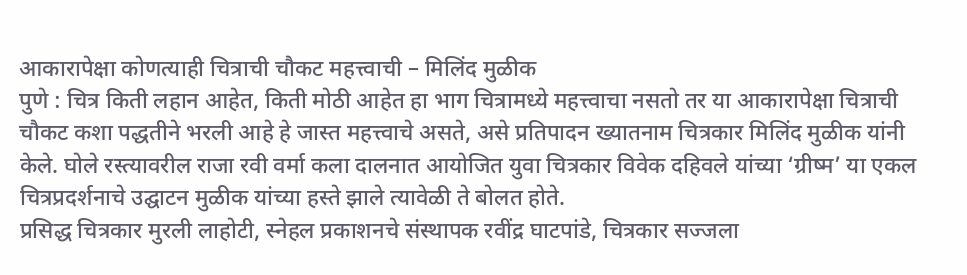आकारापेक्षा कोणत्याही चित्राची चौकट महत्त्वाची – मिलिंद मुळीक
पुणे : चित्र किती लहान आहेत, किती मोठी आहेत हा भाग चित्रामध्ये महत्त्वाचा नसतो तर या आकारापेक्षा चित्राची चौकट कशा पद्धतीने भरली आहे हे जास्त महत्त्वाचे असते, असे प्रतिपादन ख्यातनाम चित्रकार मिलिंद मुळीक यांनी केले. घोले रस्त्यावरील राजा रवी वर्मा कला दालनात आयोजित युवा चित्रकार विवेक दहिवले यांच्या ‘ग्रीष्म’ या एकल चित्रप्रदर्शनाचे उद्घाटन मुळीक यांच्या हस्ते झाले त्यावेळी ते बोलत होते.
प्रसिद्ध चित्रकार मुरली लाहोटी, स्नेहल प्रकाशनचे संस्थापक रवींद्र घाटपांडे, चित्रकार सज्जला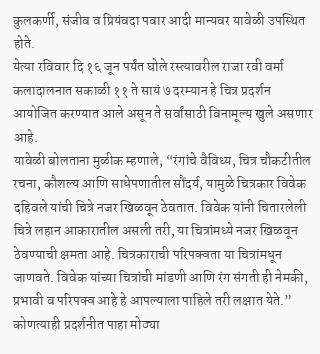कुलकर्णी, संजीव व प्रियंवदा पवार आदी मान्यवर यावेळी उपस्थित होते.
येत्या रविवार दि १६ जून पर्यंत घोले रस्त्यावरील राजा रवी वर्मा कलादालनात सकाळी ११ ते सायं ७ दरम्यान हे चित्र प्रदर्शन आयोजित करण्यात आले असून ते सर्वांसाठी विनामूल्य खुले असणार आहे.
यावेळी बोलताना मुळीक म्हणाले, “रंगांचे वैविध्य, चित्र चौकटीतील रचना, कौशल्य आणि साधेपणातील सौंदर्य, यामुळे चित्रकार विवेक दहिवले यांची चित्रे नजर खिळवून ठेवतात. विवेक यांनी चितारलेली चित्रे लहान आकारातील असली तरी, या चित्रांमध्ये नजर खिळवून ठेवण्याची क्षमता आहे. चित्रकाराची परिपक्वता या चित्रांमधून जाणवते. विवेक यांच्या चित्रांची मांडणी आणि रंग संगती ही नेमकी, प्रभावी व परिपक्व आहे हे आपल्याला पाहिले तरी लक्षात येते.”
कोणत्याही प्रदर्शनीत पाहा मोठ्या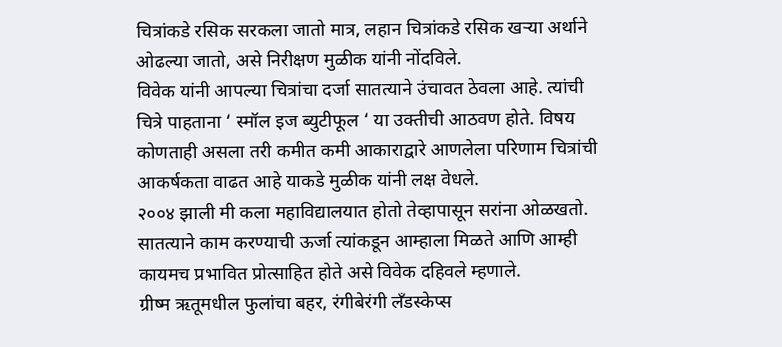चित्रांकडे रसिक सरकला जातो मात्र, लहान चित्रांकडे रसिक खऱ्या अर्थाने ओढल्या जातो, असे निरीक्षण मुळीक यांनी नोंदविले.
विवेक यांनी आपल्या चित्रांचा दर्जा सातत्याने उंचावत ठेवला आहे. त्यांची चित्रे पाहताना ‘ स्मॉल इज ब्युटीफूल ‘ या उक्तीची आठवण होते. विषय कोणताही असला तरी कमीत कमी आकाराद्वारे आणलेला परिणाम चित्रांची आकर्षकता वाढत आहे याकडे मुळीक यांनी लक्ष वेधले.
२००४ झाली मी कला महाविद्यालयात होतो तेव्हापासून सरांना ओळखतो. सातत्याने काम करण्याची ऊर्जा त्यांकडून आम्हाला मिळते आणि आम्ही कायमच प्रभावित प्रोत्साहित होते असे विवेक दहिवले म्हणाले.
ग्रीष्म ऋतूमधील फुलांचा बहर, रंगीबेरंगी लँडस्केप्स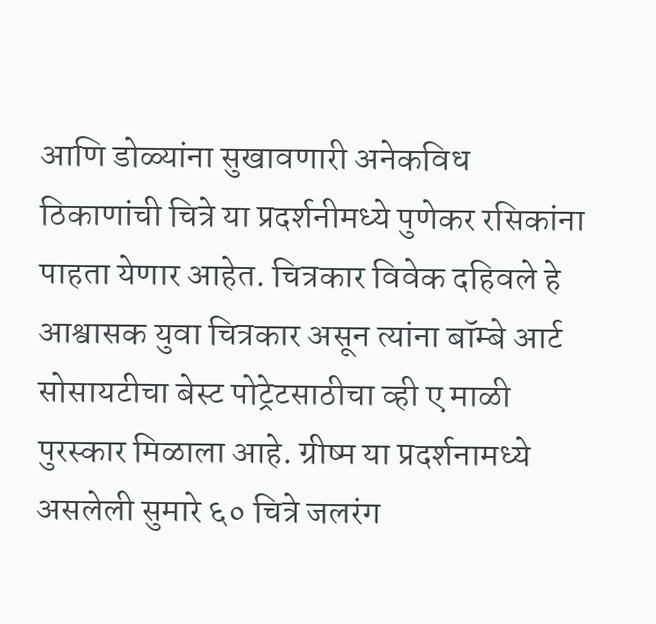आणि डोळ्यांना सुखावणारी अनेकविध ठिकाणांची चित्रे या प्रदर्शनीमध्ये पुणेकर रसिकांना पाहता येणार आहेत. चित्रकार विवेक दहिवले हे आश्वासक युवा चित्रकार असून त्यांना बॉम्बे आर्ट सोसायटीचा बेस्ट पोट्रेटसाठीचा व्ही ए माळी पुरस्कार मिळाला आहे. ग्रीष्म या प्रदर्शनामध्ये असलेली सुमारे ६० चित्रे जलरंग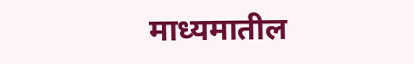माध्यमातील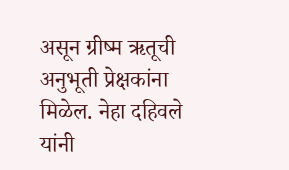असून ग्रीष्म ऋतूची अनुभूती प्रेक्षकांना मिळेल. नेहा दहिवले यांनी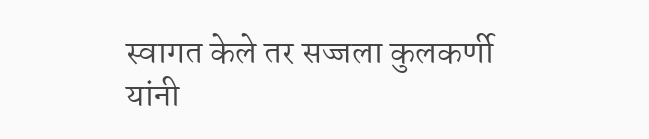स्वागत केले तर सज्जला कुलकर्णी यांनी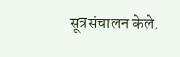सूत्रसंचालन केले.